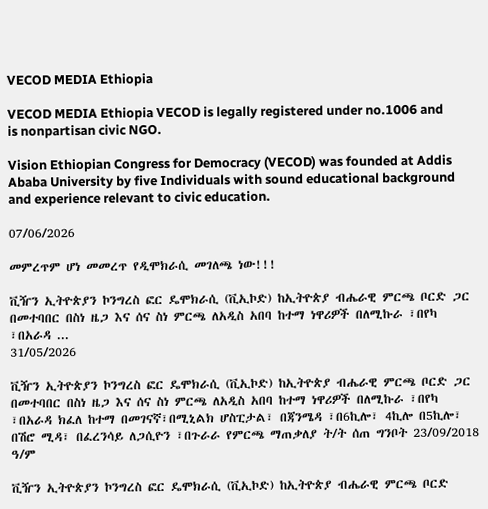VECOD MEDIA Ethiopia

VECOD MEDIA Ethiopia VECOD is legally registered under no.1006 and is nonpartisan civic NGO.

Vision Ethiopian Congress for Democracy (VECOD) was founded at Addis Ababa University by five Individuals with sound educational background and experience relevant to civic education.

07/06/2026

መምረጥም ሆነ መመረጥ የዲሞክራሲ መገለጫ ነው!!!

ቪዥን ኢትዮጵያን ኮንግረስ ፎር ዴሞክራሲ (ቪኢኮድ) ከኢትዮጵያ ብሔራዊ ምርጫ ቦርድ ጋር በመተባበር በስነ ዜጋ እና ሰና ስነ ምርጫ ለአዲስ አበባ ከተማ ነዋሪዎች በለሚኩራ ፣በየካ  ፣በአራዳ ...
31/05/2026

ቪዥን ኢትዮጵያን ኮንግረስ ፎር ዴሞክራሲ (ቪኢኮድ) ከኢትዮጵያ ብሔራዊ ምርጫ ቦርድ ጋር በመተባበር በስነ ዜጋ እና ሰና ስነ ምርጫ ለአዲስ አበባ ከተማ ነዋሪዎች በለሚኩራ ፣በየካ ፣በአራዳ ክፈለ ከተማ በመገናኛ፣በሚኒልክ ሆስፒታል፣ በጃንሜዳ ፣በ6ኪሎ፣ 4ኪሎ በ5ኪሎ፣ በሽሮ ሚዳ፣ በፈረንሳይ ለጋሲዮን ፣በጉራራ የምርጫ ማጠቃለያ ት/ት ሰጠ ግንቦት 23/09/2018 ዓ/ም

ቪዥን ኢትዮጵያን ኮንግረስ ፎር ዴሞክራሲ (ቪኢኮድ) ከኢትዮጵያ ብሔራዊ ምርጫ ቦርድ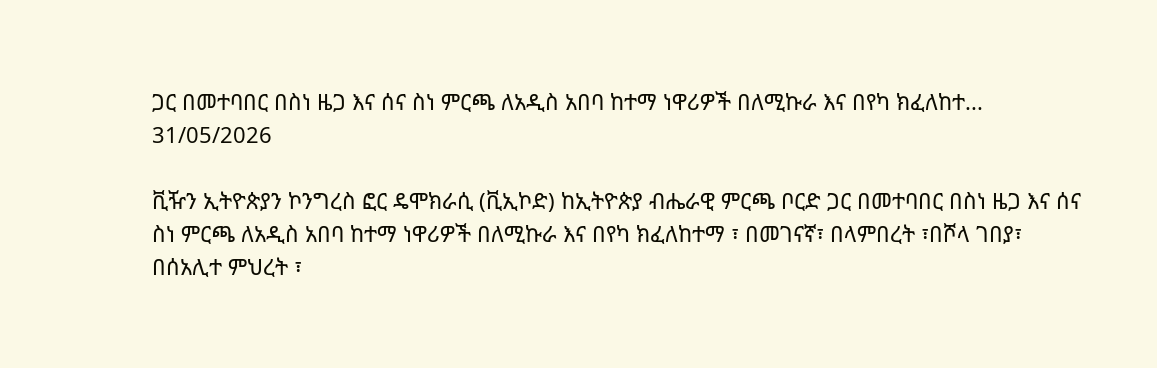ጋር በመተባበር በስነ ዜጋ እና ሰና ስነ ምርጫ ለአዲስ አበባ ከተማ ነዋሪዎች በለሚኩራ እና በየካ ክፈለከተ...
31/05/2026

ቪዥን ኢትዮጵያን ኮንግረስ ፎር ዴሞክራሲ (ቪኢኮድ) ከኢትዮጵያ ብሔራዊ ምርጫ ቦርድ ጋር በመተባበር በስነ ዜጋ እና ሰና ስነ ምርጫ ለአዲስ አበባ ከተማ ነዋሪዎች በለሚኩራ እና በየካ ክፈለከተማ ፣ በመገናኛ፣ በላምበረት ፣በሾላ ገበያ፣ በሰአሊተ ምህረት ፣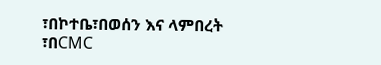፣በኮተቤ፣በወሰን እና ላምበረት ፣በCMC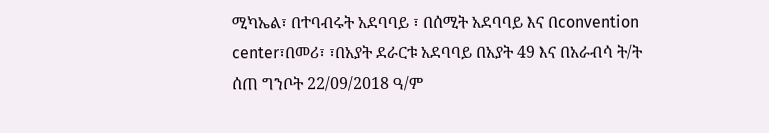ሚካኤል፣ በተባብሩት አደባባይ ፣ በሰሚት አደባባይ እና በconvention center፣በመሪ፣ ፣በአያት ደራርቱ አደባባይ በአያት 49 እና በአራብሳ ት/ት ሰጠ ግንቦት 22/09/2018 ዓ/ም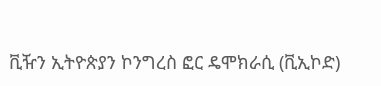ቪዥን ኢትዮጵያን ኮንግረስ ፎር ዴሞክራሲ (ቪኢኮድ)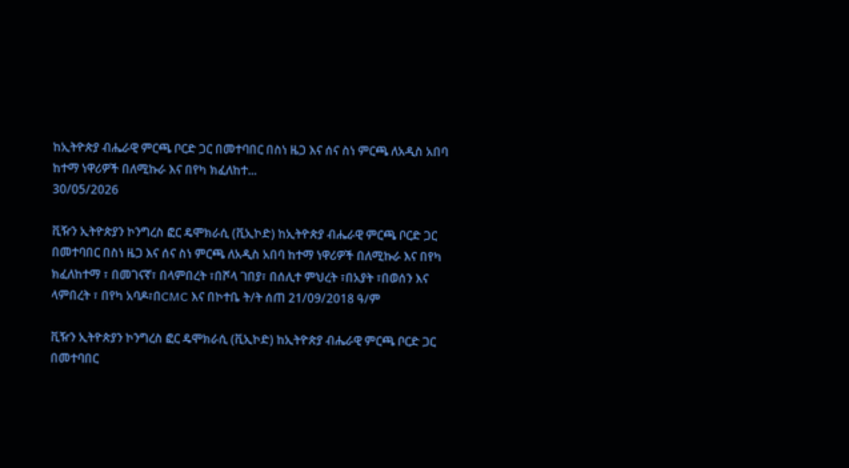ከኢትዮጵያ ብሔራዊ ምርጫ ቦርድ ጋር በመተባበር በስነ ዜጋ እና ሰና ስነ ምርጫ ለአዲስ አበባ ከተማ ነዋሪዎች በለሚኩራ እና በየካ ክፈለከተ...
30/05/2026

ቪዥን ኢትዮጵያን ኮንግረስ ፎር ዴሞክራሲ (ቪኢኮድ) ከኢትዮጵያ ብሔራዊ ምርጫ ቦርድ ጋር በመተባበር በስነ ዜጋ እና ሰና ስነ ምርጫ ለአዲስ አበባ ከተማ ነዋሪዎች በለሚኩራ እና በየካ ክፈለከተማ ፣ በመገናኛ፣ በላምበረት ፣በሾላ ገበያ፣ በሰሊተ ምህረት ፣በአያት ፣በወሰን እና ላምበረት ፣ በየካ አባዶ፣በCMC እና በኮተቤ ት/ት ሰጠ 21/09/2018 ዓ/ም

ቪዥን ኢትዮጵያን ኮንግረስ ፎር ዴሞክራሲ (ቪኢኮድ) ከኢትዮጵያ ብሔራዊ ምርጫ ቦርድ ጋር በመተባበር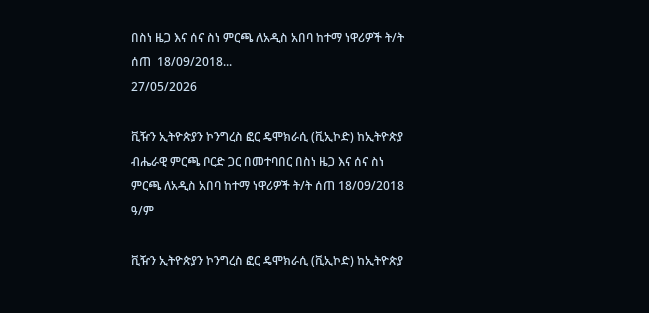በስነ ዜጋ እና ሰና ስነ ምርጫ ለአዲስ አበባ ከተማ ነዋሪዎች ት/ት ሰጠ  18/09/2018...
27/05/2026

ቪዥን ኢትዮጵያን ኮንግረስ ፎር ዴሞክራሲ (ቪኢኮድ) ከኢትዮጵያ ብሔራዊ ምርጫ ቦርድ ጋር በመተባበር በስነ ዜጋ እና ሰና ስነ ምርጫ ለአዲስ አበባ ከተማ ነዋሪዎች ት/ት ሰጠ 18/09/2018 ዓ/ም

ቪዥን ኢትዮጵያን ኮንግረስ ፎር ዴሞክራሲ (ቪኢኮድ) ከኢትዮጵያ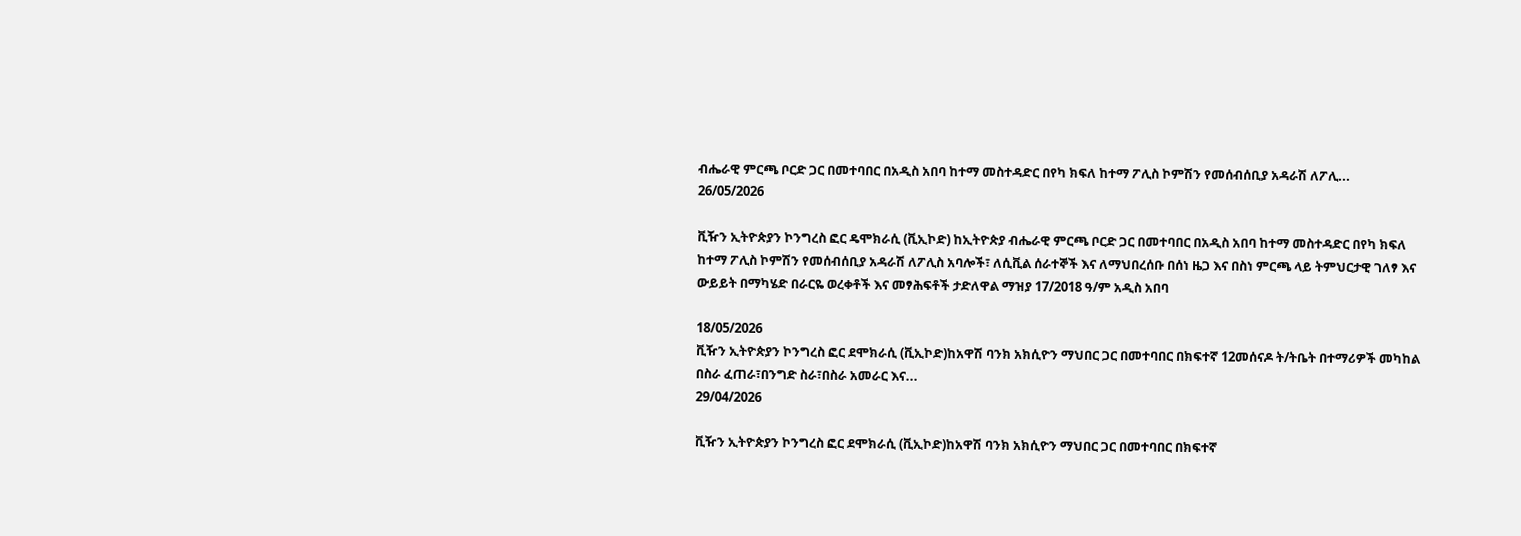ብሔራዊ ምርጫ ቦርድ ጋር በመተባበር በአዲስ አበባ ከተማ መስተዳድር በየካ ክፍለ ከተማ ፖሊስ ኮምሽን የመሰብሰቢያ አዳራሽ ለፖሊ...
26/05/2026

ቪዥን ኢትዮጵያን ኮንግረስ ፎር ዴሞክራሲ (ቪኢኮድ) ከኢትዮጵያ ብሔራዊ ምርጫ ቦርድ ጋር በመተባበር በአዲስ አበባ ከተማ መስተዳድር በየካ ክፍለ ከተማ ፖሊስ ኮምሽን የመሰብሰቢያ አዳራሽ ለፖሊስ አባሎች፣ ለሲቪል ሰራተኞች እና ለማህበረሰቡ በሰነ ዜጋ እና በስነ ምርጫ ላይ ትምህርታዊ ገለፃ እና ውይይት በማካሄድ በራርዬ ወረቀቶች እና መፃሕፍቶች ታድለዋል ማዝያ 17/2018 ዓ/ም አዲስ አበባ

18/05/2026
ቪዥን ኢትዮጵያን ኮንግረስ ፎር ደሞክራሲ (ቪኢኮድ)ከአዋሽ ባንክ አክሲዮን ማህበር ጋር በመተባበር በክፍተኛ 12መሰናዶ ት/ትቤት በተማሪዎች መካከል በስራ ፈጠራ፣በንግድ ስራ፣በስራ አመራር እና...
29/04/2026

ቪዥን ኢትዮጵያን ኮንግረስ ፎር ደሞክራሲ (ቪኢኮድ)ከአዋሽ ባንክ አክሲዮን ማህበር ጋር በመተባበር በክፍተኛ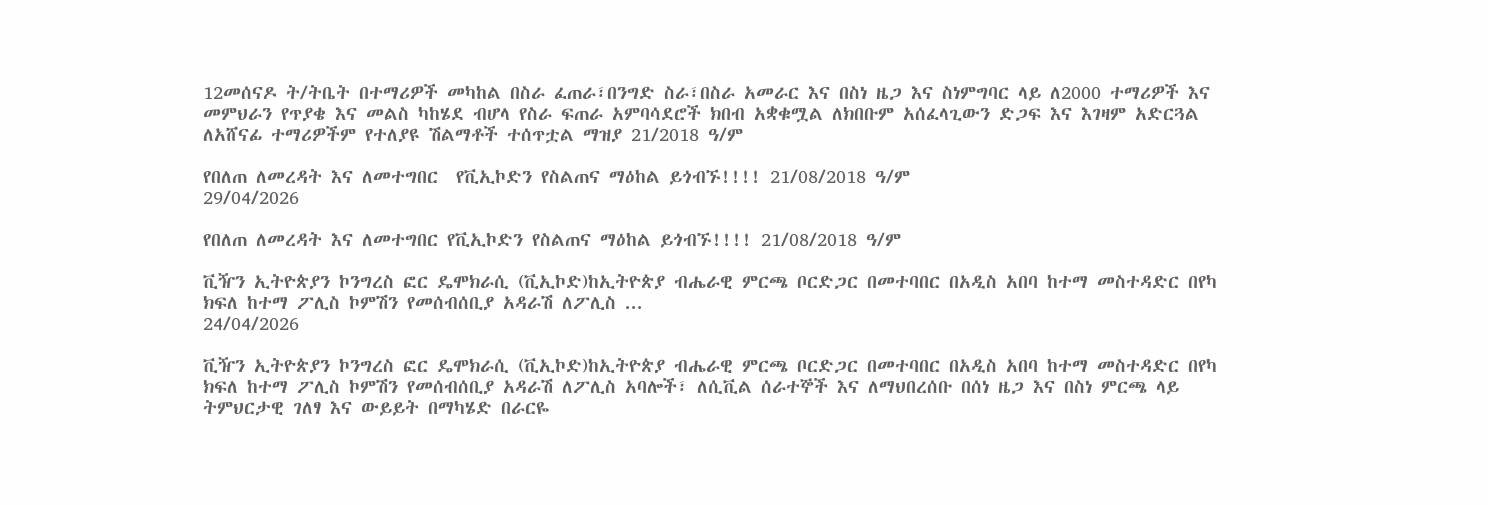12መሰናዶ ት/ትቤት በተማሪዎች መካከል በስራ ፈጠራ፣በንግድ ስራ፣በስራ አመራር እና በስነ ዜጋ እና ስነምግባር ላይ ለ2000 ተማሪዎች እና መምህራን የጥያቄ እና መልስ ካከሄደ ብሆላ የስራ ፍጠራ አምባሳደሮች ክበብ አቋቁሟል ለክበቡም አሰፈላጊውን ድጋፍ እና እገዛም አድርጓል ለአሸናፊ ተማሪዎችም የተለያዩ ሽልማቶች ተሰጥቷል ማዝያ 21/2018 ዓ/ም

የበለጠ ለመረዳት እና ለመተግበር  የቪኢኮድን የስልጠና ማዕከል ይጎብኙ!!!! 21/08/2018 ዓ/ም
29/04/2026

የበለጠ ለመረዳት እና ለመተግበር የቪኢኮድን የስልጠና ማዕከል ይጎብኙ!!!! 21/08/2018 ዓ/ም

ቪዥን ኢትዮጵያን ኮንግረስ ፎር ዴሞክራሲ (ቪኢኮድ)ከኢትዮጵያ ብሔራዊ ምርጫ ቦርድጋር በመተባበር በአዲስ አበባ ከተማ መስተዳድር በየካ ክፍለ ከተማ ፖሊስ ኮምሽን የመሰብሰቢያ አዳራሽ ለፖሊስ ...
24/04/2026

ቪዥን ኢትዮጵያን ኮንግረስ ፎር ዴሞክራሲ (ቪኢኮድ)ከኢትዮጵያ ብሔራዊ ምርጫ ቦርድጋር በመተባበር በአዲስ አበባ ከተማ መስተዳድር በየካ ክፍለ ከተማ ፖሊስ ኮምሽን የመሰብሰቢያ አዳራሽ ለፖሊስ አባሎች፣ ለሲቪል ሰራተኞች እና ለማህበረሰቡ በሰነ ዜጋ እና በስነ ምርጫ ላይ ትምህርታዊ ገለፃ እና ውይይት በማካሄድ በራርዬ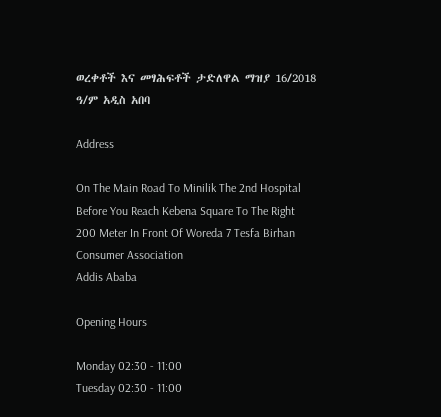ወረቀቶች እና መፃሕፍቶች ታድለዋል ማዝያ 16/2018 ዓ/ም አዲስ አበባ

Address

On The Main Road To Minilik The 2nd Hospital Before You Reach Kebena Square To The Right 200 Meter In Front Of Woreda 7 Tesfa Birhan Consumer Association
Addis Ababa

Opening Hours

Monday 02:30 - 11:00
Tuesday 02:30 - 11:00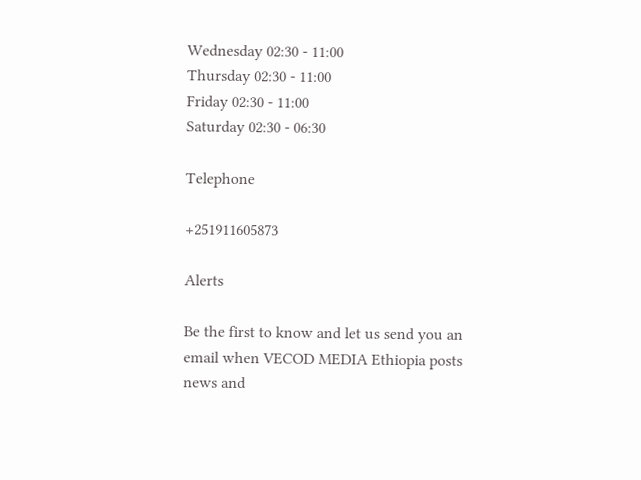Wednesday 02:30 - 11:00
Thursday 02:30 - 11:00
Friday 02:30 - 11:00
Saturday 02:30 - 06:30

Telephone

+251911605873

Alerts

Be the first to know and let us send you an email when VECOD MEDIA Ethiopia posts news and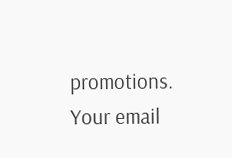promotions. Your email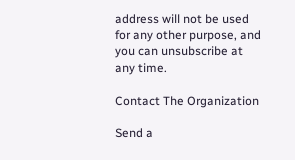address will not be used for any other purpose, and you can unsubscribe at any time.

Contact The Organization

Send a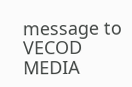message to VECOD MEDIA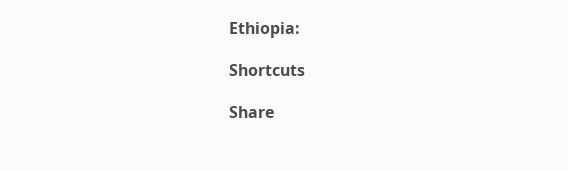Ethiopia:

Shortcuts

Share